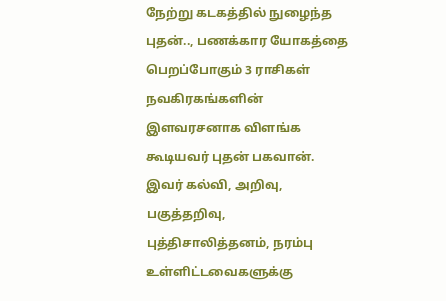நேற்று கடகத்தில் நுழைந்த புதன்.., பணக்கார யோகத்தை பெறப்போகும் 3 ராசிகள்
நவகிரகங்களின் இளவரசனாக விளங்க கூடியவர் புதன் பகவான்.
இவர் கல்வி, அறிவு, பகுத்தறிவு, புத்திசாலித்தனம், நரம்பு உள்ளிட்டவைகளுக்கு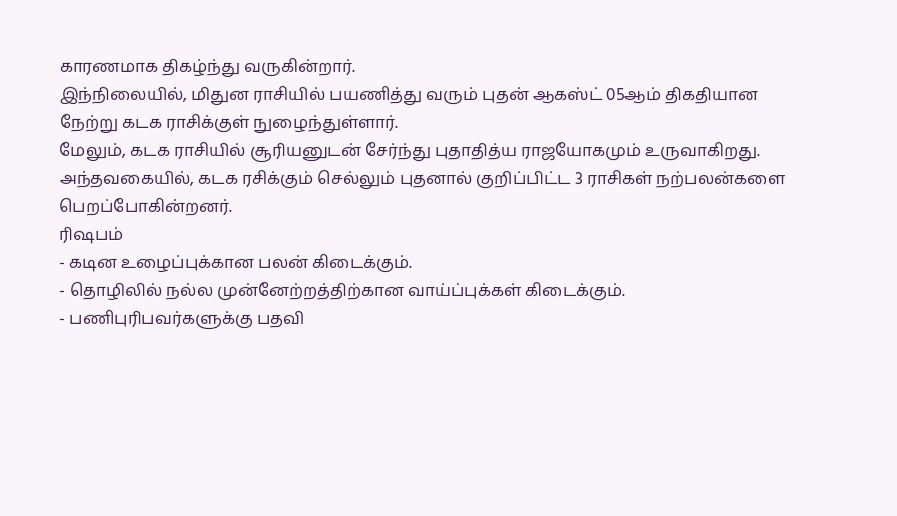காரணமாக திகழ்ந்து வருகின்றார்.
இந்நிலையில், மிதுன ராசியில் பயணித்து வரும் புதன் ஆகஸ்ட் 05ஆம் திகதியான நேற்று கடக ராசிக்குள் நுழைந்துள்ளார்.
மேலும், கடக ராசியில் சூரியனுடன் சேர்ந்து புதாதித்ய ராஜயோகமும் உருவாகிறது.
அந்தவகையில், கடக ரசிக்கும் செல்லும் புதனால் குறிப்பிட்ட 3 ராசிகள் நற்பலன்களை பெறப்போகின்றனர்.
ரிஷபம்
- கடின உழைப்புக்கான பலன் கிடைக்கும்.
- தொழிலில் நல்ல முன்னேற்றத்திற்கான வாய்ப்புக்கள் கிடைக்கும்.
- பணிபுரிபவர்களுக்கு பதவி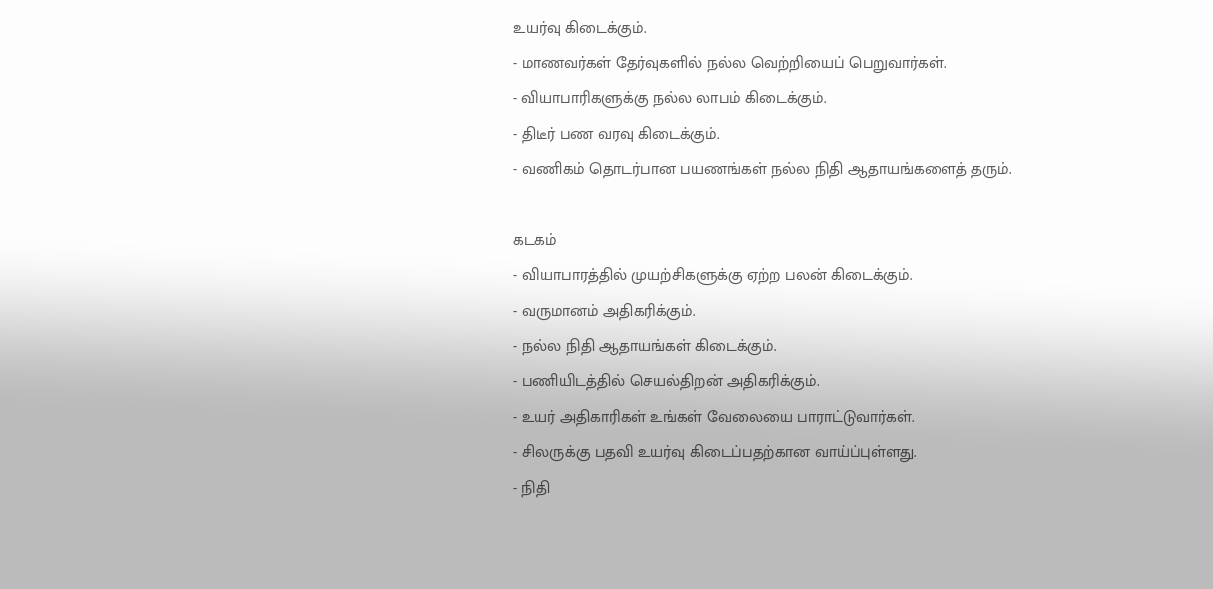உயர்வு கிடைக்கும்.
- மாணவர்கள் தேர்வுகளில் நல்ல வெற்றியைப் பெறுவார்கள்.
- வியாபாரிகளுக்கு நல்ல லாபம் கிடைக்கும்.
- திடீர் பண வரவு கிடைக்கும்.
- வணிகம் தொடர்பான பயணங்கள் நல்ல நிதி ஆதாயங்களைத் தரும்.

கடகம்
- வியாபாரத்தில் முயற்சிகளுக்கு ஏற்ற பலன் கிடைக்கும்.
- வருமானம் அதிகரிக்கும்.
- நல்ல நிதி ஆதாயங்கள் கிடைக்கும்.
- பணியிடத்தில் செயல்திறன் அதிகரிக்கும்.
- உயர் அதிகாரிகள் உங்கள் வேலையை பாராட்டுவார்கள்.
- சிலருக்கு பதவி உயர்வு கிடைப்பதற்கான வாய்ப்புள்ளது.
- நிதி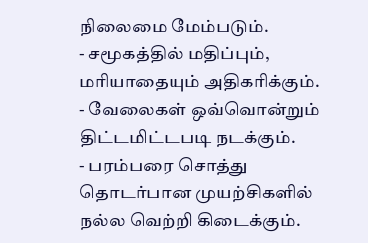நிலைமை மேம்படும்.
- சமூகத்தில் மதிப்பும், மரியாதையும் அதிகரிக்கும்.
- வேலைகள் ஒவ்வொன்றும் திட்டமிட்டபடி நடக்கும்.
- பரம்பரை சொத்து தொடர்பான முயற்சிகளில் நல்ல வெற்றி கிடைக்கும்.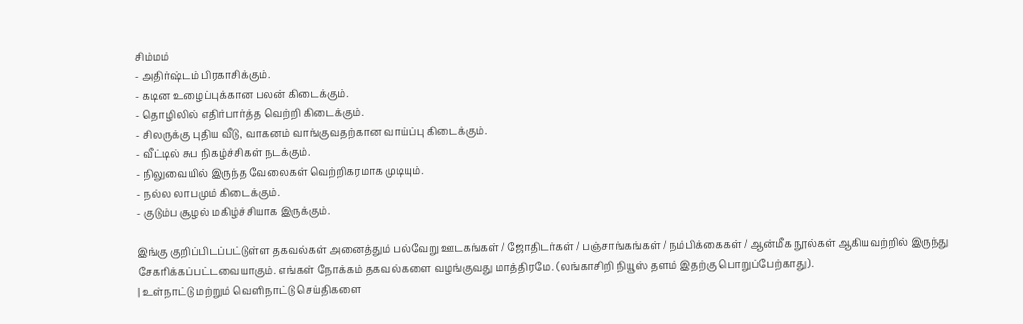சிம்மம்
- அதிர்ஷ்டம் பிரகாசிக்கும்.
- கடின உழைப்புக்கான பலன் கிடைக்கும்.
- தொழிலில் எதிர்பார்த்த வெற்றி கிடைக்கும்.
- சிலருக்கு புதிய வீடு, வாகனம் வாங்குவதற்கான வாய்ப்பு கிடைக்கும்.
- வீட்டில் சுப நிகழ்ச்சிகள் நடக்கும்.
- நிலுவையில் இருந்த வேலைகள் வெற்றிகரமாக முடியும்.
- நல்ல லாபமும் கிடைக்கும்.
- குடும்ப சூழல் மகிழ்ச்சியாக இருக்கும்.

இங்கு குறிப்பிடப்பட்டுள்ள தகவல்கள் அனைத்தும் பல்வேறு ஊடகங்கள் / ஜோதிடர்கள் / பஞ்சாங்கங்கள் / நம்பிக்கைகள் / ஆன்மீக நூல்கள் ஆகியவற்றில் இருந்து சேகரிக்கப்பட்டவையாகும். எங்கள் நோக்கம் தகவல்களை வழங்குவது மாத்திரமே. (லங்காசிறி நியூஸ் தளம் இதற்கு பொறுப்பேற்காது).
| உள்நாட்டு மற்றும் வெளிநாட்டு செய்திகளை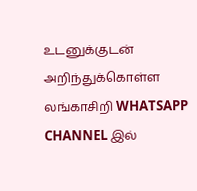உடனுக்குடன் அறிந்துக்கொள்ள லங்காசிறி WHATSAPP CHANNEL இல்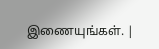இணையுங்கள். |